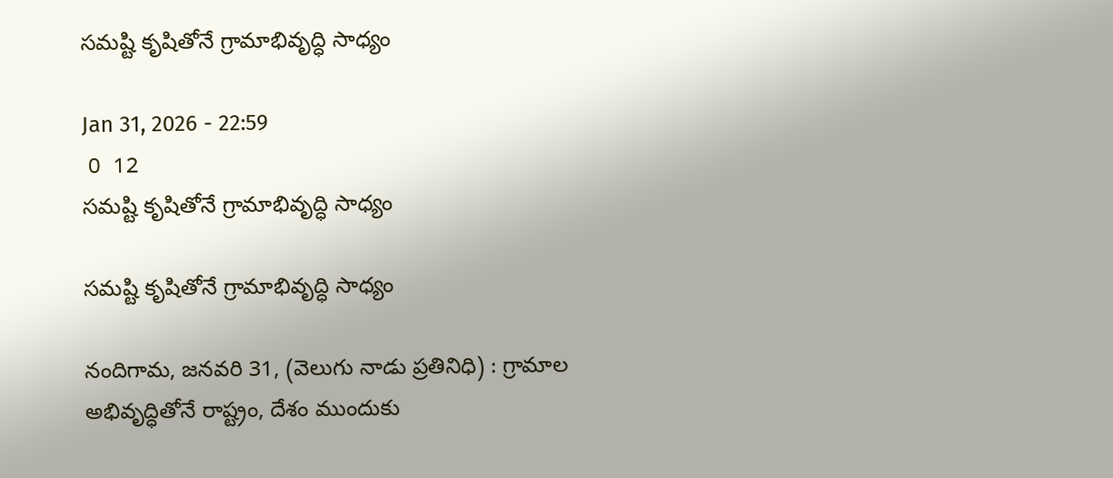సమష్టి కృషితోనే గ్రామాభివృద్ధి సాధ్యం

Jan 31, 2026 - 22:59
 0  12
సమష్టి కృషితోనే గ్రామాభివృద్ధి సాధ్యం

సమష్టి కృషితోనే గ్రామాభివృద్ధి సాధ్యం

నందిగామ, జనవరి 31, (వెలుగు నాడు ప్రతినిధి) : గ్రామాల అభివృద్ధితోనే రాష్ట్రం, దేశం ముందుకు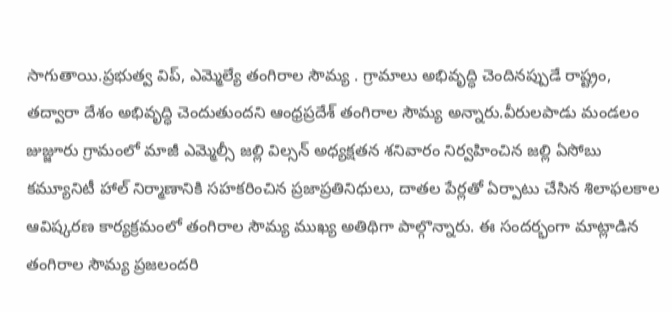సాగుతాయి.ప్రభుత్వ విప్, ఎమ్మెల్యే తంగిరాల సౌమ్య . గ్రామాలు అభివృద్ధి చెందినప్పుడే రాష్ట్రం, తద్వారా దేశం అభివృద్ధి చెందుతుందని ఆంధ్రప్రదేశ్ తంగిరాల సౌమ్య అన్నారు.వీరులపాడు మండలం జుజ్జూరు గ్రామంలో మాజీ ఎమ్మెల్సీ జల్లి విల్సన్ అధ్యక్షతన శనివారం నిర్వహించిన జల్లి ఏసోబు కమ్యూనిటీ హాల్ నిర్మాణానికి సహకరించిన ప్రజాప్రతినిధులు, దాతల పేర్లతో ఏర్పాటు చేసిన శిలాఫలకాల ఆవిష్కరణ కార్యక్రమంలో తంగిరాల సౌమ్య ముఖ్య అతిథిగా పాల్గొన్నారు. ఈ సందర్భంగా మాట్లాడిన తంగిరాల సౌమ్య ప్రజలందరి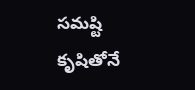సమష్టి కృషితోనే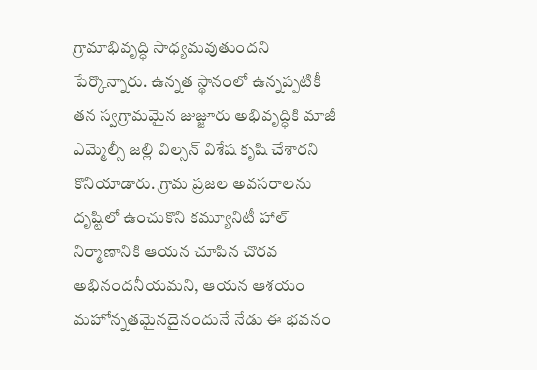గ్రామాభివృద్ధి సాధ్యమవుతుందని పేర్కొన్నారు. ఉన్నత స్థానంలో ఉన్నప్పటికీ తన స్వగ్రామమైన జుజ్జూరు అభివృద్ధికి మాజీ ఎమ్మెల్సీ జల్లి విల్సన్ విశేష కృషి చేశారని కొనియాడారు. గ్రామ ప్రజల అవసరాలను దృష్టిలో ఉంచుకొని కమ్యూనిటీ హాల్ నిర్మాణానికి ఆయన చూపిన చొరవ అభినందనీయమని, ఆయన ఆశయం మహోన్నతమైనదైనందునే నేడు ఈ భవనం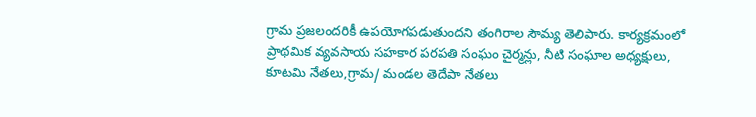గ్రామ ప్రజలందరికీ ఉపయోగపడుతుందని తంగిరాల సౌమ్య తెలిపారు. కార్యక్రమంలో ప్రాథమిక వ్యవసాయ సహకార పరపతి సంఘం చైర్మన్లు, నీటి సంఘాల అధ్యక్షులు, కూటమి నేతలు,గ్రామ/ మండల తెదేపా నేతలు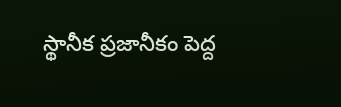స్థానీక ప్రజానీకం పెద్ద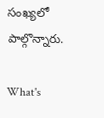సంఖ్యలో పాల్గొన్నారు.

What's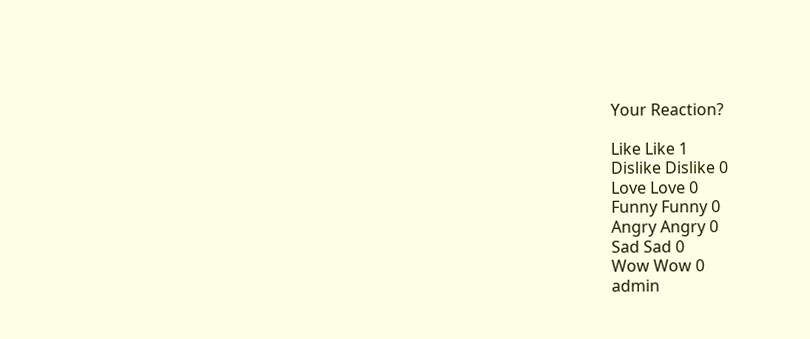Your Reaction?

Like Like 1
Dislike Dislike 0
Love Love 0
Funny Funny 0
Angry Angry 0
Sad Sad 0
Wow Wow 0
admin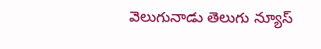వెలుగునాడు తెలుగు న్యూస్